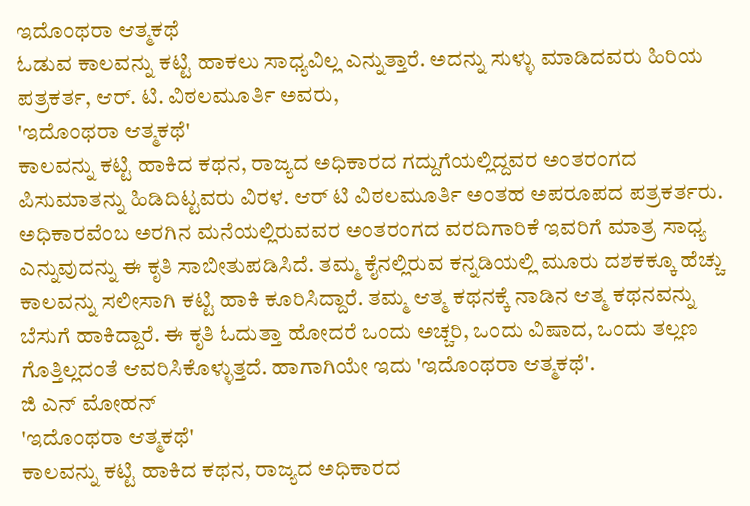ಇದೊಂಥರಾ ಆತ್ಮಕಥೆ
ಓಡುವ ಕಾಲವನ್ನು ಕಟ್ಟಿ ಹಾಕಲು ಸಾಧ್ಯವಿಲ್ಲ ಎನ್ನುತ್ತಾರೆ. ಅದನ್ನು ಸುಳ್ಳು ಮಾಡಿದವರು ಹಿರಿಯ ಪತ್ರಕರ್ತ, ಆರ್. ಟಿ. ವಿಠಲಮೂರ್ತಿ ಅವರು,
'ಇದೊಂಥರಾ ಆತ್ಮಕಥೆ'
ಕಾಲವನ್ನು ಕಟ್ಟಿ ಹಾಕಿದ ಕಥನ, ರಾಜ್ಯದ ಅಧಿಕಾರದ ಗದ್ದುಗೆಯಲ್ಲಿದ್ದವರ ಅಂತರಂಗದ ಪಿಸುಮಾತನ್ನು ಹಿಡಿದಿಟ್ಟವರು ವಿರಳ. ಆರ್ ಟಿ ವಿಠಲಮೂರ್ತಿ ಅಂತಹ ಅಪರೂಪದ ಪತ್ರಕರ್ತರು. ಅಧಿಕಾರವೆಂಬ ಅರಗಿನ ಮನೆಯಲ್ಲಿರುವವರ ಅಂತರಂಗದ ವರದಿಗಾರಿಕೆ ಇವರಿಗೆ ಮಾತ್ರ ಸಾಧ್ಯ ಎನ್ನುವುದನ್ನು ಈ ಕೃತಿ ಸಾಬೀತುಪಡಿಸಿದೆ. ತಮ್ಮ ಕೈನಲ್ಲಿರುವ ಕನ್ನಡಿಯಲ್ಲಿ ಮೂರು ದಶಕಕ್ಕೂ ಹೆಚ್ಚು ಕಾಲವನ್ನು ಸಲೀಸಾಗಿ ಕಟ್ಟಿ ಹಾಕಿ ಕೂರಿಸಿದ್ದಾರೆ. ತಮ್ಮ ಆತ್ಮ ಕಥನಕ್ಕೆ ನಾಡಿನ ಆತ್ಮ ಕಥನವನ್ನು ಬೆಸುಗೆ ಹಾಕಿದ್ದಾರೆ. ಈ ಕೃತಿ ಓದುತ್ತಾ ಹೋದರೆ ಒಂದು ಅಚ್ಚರಿ, ಒಂದು ವಿಷಾದ, ಒಂದು ತಲ್ಲಣ ಗೊತ್ತಿಲ್ಲದಂತೆ ಆವರಿಸಿಕೊಳ್ಳುತ್ತದೆ. ಹಾಗಾಗಿಯೇ ಇದು 'ಇದೊಂಥರಾ ಆತ್ಮಕಥೆ'.
ಜಿ ಎನ್ ಮೋಹನ್
'ಇದೊಂಥರಾ ಆತ್ಮಕಥೆ'
ಕಾಲವನ್ನು ಕಟ್ಟಿ ಹಾಕಿದ ಕಥನ, ರಾಜ್ಯದ ಅಧಿಕಾರದ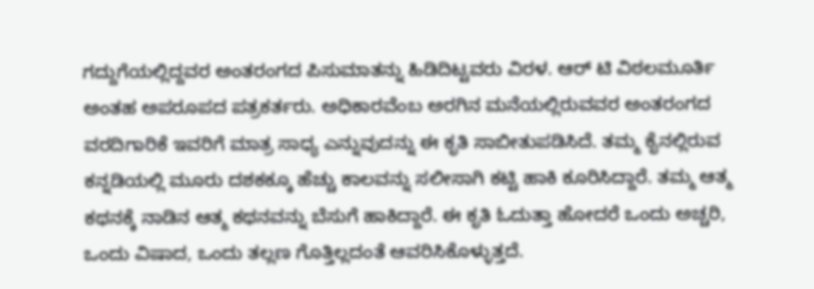ಗದ್ದುಗೆಯಲ್ಲಿದ್ದವರ ಅಂತರಂಗದ ಪಿಸುಮಾತನ್ನು ಹಿಡಿದಿಟ್ಟವರು ವಿರಳ. ಆರ್ ಟಿ ವಿಠಲಮೂರ್ತಿ ಅಂತಹ ಅಪರೂಪದ ಪತ್ರಕರ್ತರು. ಅಧಿಕಾರವೆಂಬ ಅರಗಿನ ಮನೆಯಲ್ಲಿರುವವರ ಅಂತರಂಗದ ವರದಿಗಾರಿಕೆ ಇವರಿಗೆ ಮಾತ್ರ ಸಾಧ್ಯ ಎನ್ನುವುದನ್ನು ಈ ಕೃತಿ ಸಾಬೀತುಪಡಿಸಿದೆ. ತಮ್ಮ ಕೈನಲ್ಲಿರುವ ಕನ್ನಡಿಯಲ್ಲಿ ಮೂರು ದಶಕಕ್ಕೂ ಹೆಚ್ಚು ಕಾಲವನ್ನು ಸಲೀಸಾಗಿ ಕಟ್ಟಿ ಹಾಕಿ ಕೂರಿಸಿದ್ದಾರೆ. ತಮ್ಮ ಆತ್ಮ ಕಥನಕ್ಕೆ ನಾಡಿನ ಆತ್ಮ ಕಥನವನ್ನು ಬೆಸುಗೆ ಹಾಕಿದ್ದಾರೆ. ಈ ಕೃತಿ ಓದುತ್ತಾ ಹೋದರೆ ಒಂದು ಅಚ್ಚರಿ, ಒಂದು ವಿಷಾದ, ಒಂದು ತಲ್ಲಣ ಗೊತ್ತಿಲ್ಲದಂತೆ ಆವರಿಸಿಕೊಳ್ಳುತ್ತದೆ.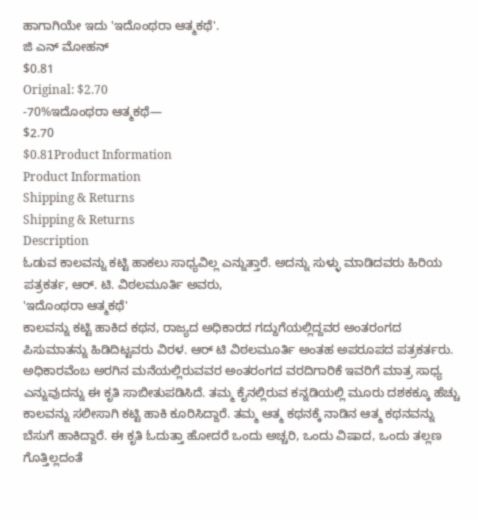ಹಾಗಾಗಿಯೇ ಇದು 'ಇದೊಂಥರಾ ಆತ್ಮಕಥೆ'.
ಜಿ ಎನ್ ಮೋಹನ್
$0.81
Original: $2.70
-70%ಇದೊಂಥರಾ ಆತ್ಮಕಥೆ—
$2.70
$0.81Product Information
Product Information
Shipping & Returns
Shipping & Returns
Description
ಓಡುವ ಕಾಲವನ್ನು ಕಟ್ಟಿ ಹಾಕಲು ಸಾಧ್ಯವಿಲ್ಲ ಎನ್ನುತ್ತಾರೆ. ಅದನ್ನು ಸುಳ್ಳು ಮಾಡಿದವರು ಹಿರಿಯ ಪತ್ರಕರ್ತ, ಆರ್. ಟಿ. ವಿಠಲಮೂರ್ತಿ ಅವರು,
'ಇದೊಂಥರಾ ಆತ್ಮಕಥೆ'
ಕಾಲವನ್ನು ಕಟ್ಟಿ ಹಾಕಿದ ಕಥನ, ರಾಜ್ಯದ ಅಧಿಕಾರದ ಗದ್ದುಗೆಯಲ್ಲಿದ್ದವರ ಅಂತರಂಗದ ಪಿಸುಮಾತನ್ನು ಹಿಡಿದಿಟ್ಟವರು ವಿರಳ. ಆರ್ ಟಿ ವಿಠಲಮೂರ್ತಿ ಅಂತಹ ಅಪರೂಪದ ಪತ್ರಕರ್ತರು. ಅಧಿಕಾರವೆಂಬ ಅರಗಿನ ಮನೆಯಲ್ಲಿರುವವರ ಅಂತರಂಗದ ವರದಿಗಾರಿಕೆ ಇವರಿಗೆ ಮಾತ್ರ ಸಾಧ್ಯ ಎನ್ನುವುದನ್ನು ಈ ಕೃತಿ ಸಾಬೀತುಪಡಿಸಿದೆ. ತಮ್ಮ ಕೈನಲ್ಲಿರುವ ಕನ್ನಡಿಯಲ್ಲಿ ಮೂರು ದಶಕಕ್ಕೂ ಹೆಚ್ಚು ಕಾಲವನ್ನು ಸಲೀಸಾಗಿ ಕಟ್ಟಿ ಹಾಕಿ ಕೂರಿಸಿದ್ದಾರೆ. ತಮ್ಮ ಆತ್ಮ ಕಥನಕ್ಕೆ ನಾಡಿನ ಆತ್ಮ ಕಥನವನ್ನು ಬೆಸುಗೆ ಹಾಕಿದ್ದಾರೆ. ಈ ಕೃತಿ ಓದುತ್ತಾ ಹೋದರೆ ಒಂದು ಅಚ್ಚರಿ, ಒಂದು ವಿಷಾದ, ಒಂದು ತಲ್ಲಣ ಗೊತ್ತಿಲ್ಲದಂತೆ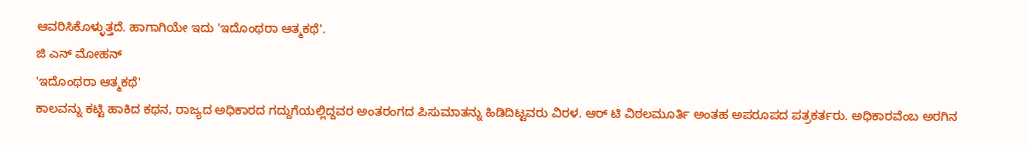ಆವರಿಸಿಕೊಳ್ಳುತ್ತದೆ. ಹಾಗಾಗಿಯೇ ಇದು 'ಇದೊಂಥರಾ ಆತ್ಮಕಥೆ'.
ಜಿ ಎನ್ ಮೋಹನ್
'ಇದೊಂಥರಾ ಆತ್ಮಕಥೆ'
ಕಾಲವನ್ನು ಕಟ್ಟಿ ಹಾಕಿದ ಕಥನ, ರಾಜ್ಯದ ಅಧಿಕಾರದ ಗದ್ದುಗೆಯಲ್ಲಿದ್ದವರ ಅಂತರಂಗದ ಪಿಸುಮಾತನ್ನು ಹಿಡಿದಿಟ್ಟವರು ವಿರಳ. ಆರ್ ಟಿ ವಿಠಲಮೂರ್ತಿ ಅಂತಹ ಅಪರೂಪದ ಪತ್ರಕರ್ತರು. ಅಧಿಕಾರವೆಂಬ ಅರಗಿನ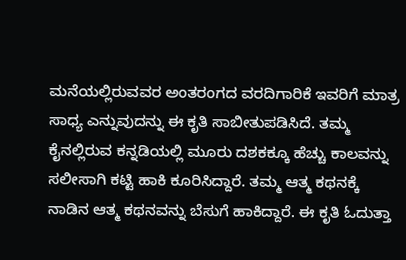ಮನೆಯಲ್ಲಿರುವವರ ಅಂತರಂಗದ ವರದಿಗಾರಿಕೆ ಇವರಿಗೆ ಮಾತ್ರ ಸಾಧ್ಯ ಎನ್ನುವುದನ್ನು ಈ ಕೃತಿ ಸಾಬೀತುಪಡಿಸಿದೆ. ತಮ್ಮ ಕೈನಲ್ಲಿರುವ ಕನ್ನಡಿಯಲ್ಲಿ ಮೂರು ದಶಕಕ್ಕೂ ಹೆಚ್ಚು ಕಾಲವನ್ನು ಸಲೀಸಾಗಿ ಕಟ್ಟಿ ಹಾಕಿ ಕೂರಿಸಿದ್ದಾರೆ. ತಮ್ಮ ಆತ್ಮ ಕಥನಕ್ಕೆ ನಾಡಿನ ಆತ್ಮ ಕಥನವನ್ನು ಬೆಸುಗೆ ಹಾಕಿದ್ದಾರೆ. ಈ ಕೃತಿ ಓದುತ್ತಾ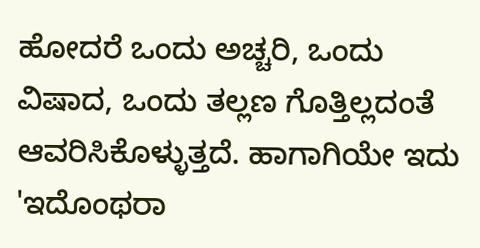ಹೋದರೆ ಒಂದು ಅಚ್ಚರಿ, ಒಂದು ವಿಷಾದ, ಒಂದು ತಲ್ಲಣ ಗೊತ್ತಿಲ್ಲದಂತೆ ಆವರಿಸಿಕೊಳ್ಳುತ್ತದೆ. ಹಾಗಾಗಿಯೇ ಇದು 'ಇದೊಂಥರಾ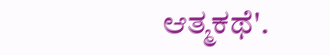ಆತ್ಮಕಥೆ'.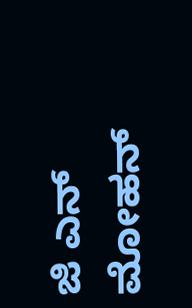ಜಿ ಎನ್ ಮೋಹನ್